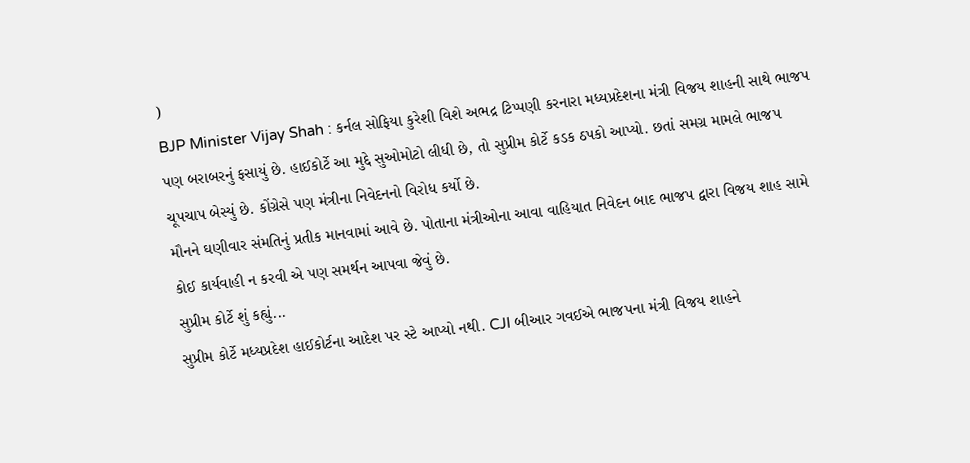)
BJP Minister Vijay Shah : કર્નલ સોફિયા કુરેશી વિશે અભદ્ર ટિપ્પણી કરનારા મધ્યપ્રદેશના મંત્રી વિજય શાહની સાથે ભાજપ પણ બરાબરનું ફસાયું છે. હાઈકોર્ટે આ મુદ્દે સુઓમોટો લીધી છે, તો સુપ્રીમ કોર્ટે કડક ઠપકો આપ્યો. છતાં સમગ્ર મામલે ભાજપ ચૂપચાપ બેસ્યું છે. કોંગ્રેસે પણ મંત્રીના નિવેદનનો વિરોધ કર્યો છે.
મૌનને ઘણીવાર સંમતિનું પ્રતીક માનવામાં આવે છે. પોતાના મંત્રીઓના આવા વાહિયાત નિવેદન બાદ ભાજપ દ્વારા વિજય શાહ સામે કોઈ કાર્યવાહી ન કરવી એ પણ સમર્થન આપવા જેવું છે.
સુપ્રીમ કોર્ટે શું કહ્યું...
સુપ્રીમ કોર્ટે મધ્યપ્રદેશ હાઈકોર્ટના આદેશ પર સ્ટે આપ્યો નથી. CJI બીઆર ગવઈએ ભાજપના મંત્રી વિજય શાહને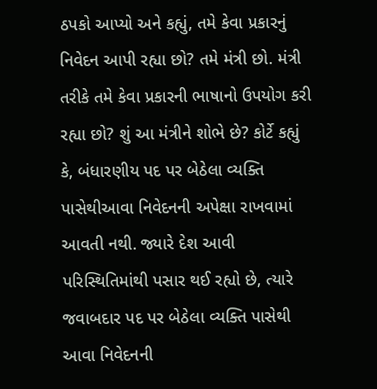ઠપકો આપ્યો અને કહ્યું, તમે કેવા પ્રકારનું નિવેદન આપી રહ્યા છો? તમે મંત્રી છો. મંત્રી તરીકે તમે કેવા પ્રકારની ભાષાનો ઉપયોગ કરી રહ્યા છો? શું આ મંત્રીને શોભે છે? કોર્ટે કહ્યું કે, બંધારણીય પદ પર બેઠેલા વ્યક્તિ પાસેથીઆવા નિવેદનની અપેક્ષા રાખવામાં આવતી નથી. જ્યારે દેશ આવી પરિસ્થિતિમાંથી પસાર થઈ રહ્યો છે, ત્યારે જવાબદાર પદ પર બેઠેલા વ્યક્તિ પાસેથી આવા નિવેદનની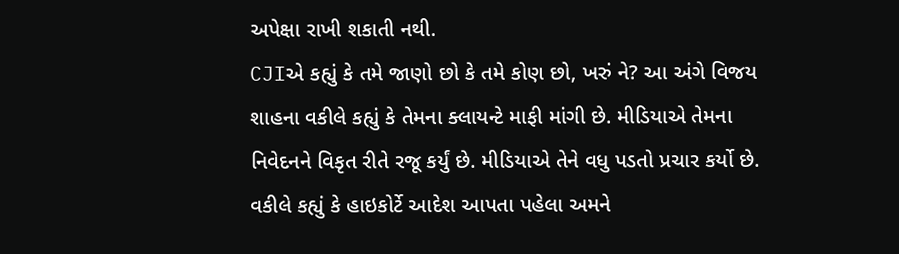અપેક્ષા રાખી શકાતી નથી.
CJIએ કહ્યું કે તમે જાણો છો કે તમે કોણ છો, ખરું ને? આ અંગે વિજય શાહના વકીલે કહ્યું કે તેમના ક્લાયન્ટે માફી માંગી છે. મીડિયાએ તેમના નિવેદનને વિકૃત રીતે રજૂ કર્યું છે. મીડિયાએ તેને વધુ પડતો પ્રચાર કર્યો છે. વકીલે કહ્યું કે હાઇકોર્ટે આદેશ આપતા પહેલા અમને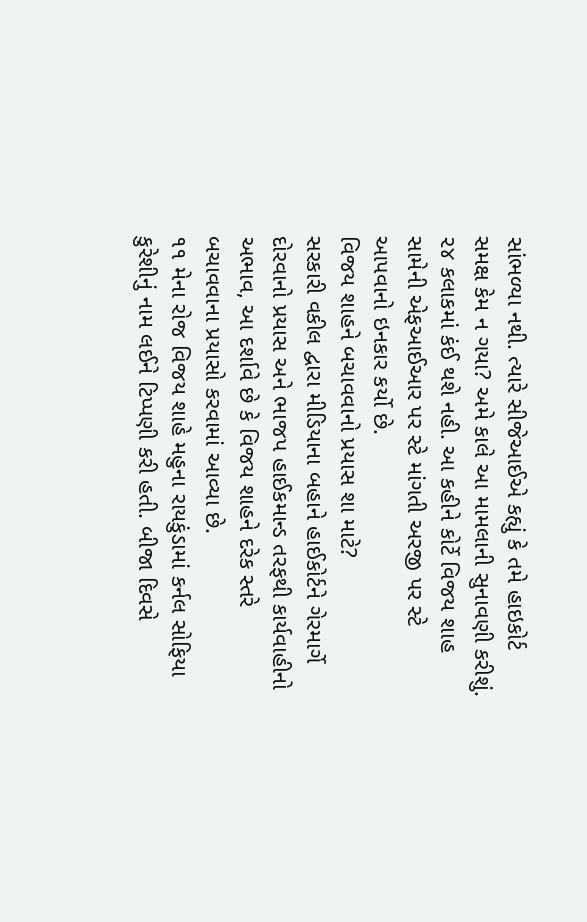સાંભળ્યા નથી. ત્યારે સીજેઆઈએ કહ્યું કે તમે હાઇકોર્ટ સમક્ષ કેમ ન ગયા? અમે કાલે આ મામલાની સુનાવણી કરીશું. ૨૪ કલાકમાં કંઈ થશે નહી. આ કહીને કોર્ટે વિજય શાહ સામેની એફઆઈઆર પર સ્ટે માંગતી અરજી પર સ્ટે આપવાનો ઇનકાર કર્યો છે.
વિજય શાહને બચાવવાનો પ્રયાસ શા માટે?
સરકારી વકીલ દ્વારા મીડિયાના બહાને હાઈકોર્ટને ગેરમાર્ગે દોરવાનો પ્રયાસ અને ભાજપ હાઈકમાન્ડ તરફથી કાર્યવાહીનો અભાવ, આ દર્શાવે છે કે વિજય શાહને દરેક સ્તરે બચાવવાના પ્રયાસો કરવામાં આવ્યા છે.
૧૧ મેના રોજ વિજય શાહે મહુના રાયકુંડામાં કર્નલ સોફિયા કુરેશીનું નામ લઈને ટિપ્પણી કરી હતી. બીજા દિવસે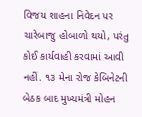વિજય શાહના નિવેદન પર ચારેબાજુ હોબાળો થયો, પરંતુ કોઈ કાર્યવાહી કરવામાં આવી નહીં. ૧૩ મેના રોજ કેબિનેટની બેઠક બાદ મુખ્યમંત્રી મોહન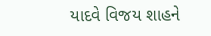યાદવે વિજય શાહને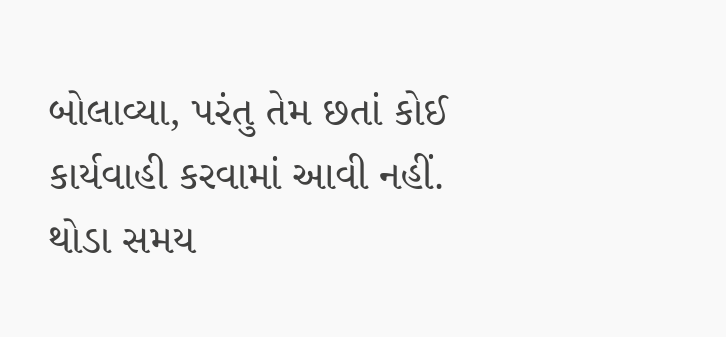બોલાવ્યા, પરંતુ તેમ છતાં કોઈ કાર્યવાહી કરવામાં આવી નહીં. થોડા સમય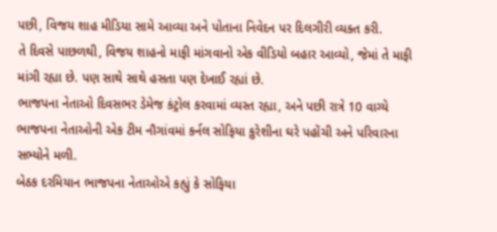પછી, વિજય શાહ મીડિયા સામે આવ્યા અને પોતાના નિવેદન પર દિલગીરી વ્યક્ત કરી.
તે દિવસે પાછળથી, વિજય શાહનો માફી માંગવાનો એક વીડિયો બહાર આવ્યો, જેમાં તે માફી માંગી રહ્યા છે. પણ સાથે સાથે હસતા પણ દેખાઈ રહ્યાં છે.
ભાજપના નેતાઓ દિવસભર ડેમેજ કંટ્રોલ કરવામાં વ્યસ્ત રહ્યા, અને પછી રાત્રે 10 વાગ્યે ભાજપના નેતાઓની એક ટીમ નૌગાંવમાં કર્નલ સોફિયા કુરેશીના ઘરે પહોંચી અને પરિવારના સભ્યોને મળી.
બેઠક દરમિયાન ભાજપના નેતાઓએ કહ્યું કે સોફિયા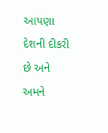આપણા દેશની દીકરી છે અને અમને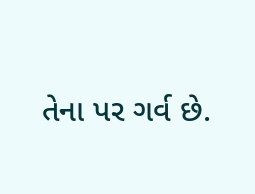તેના પર ગર્વ છે.